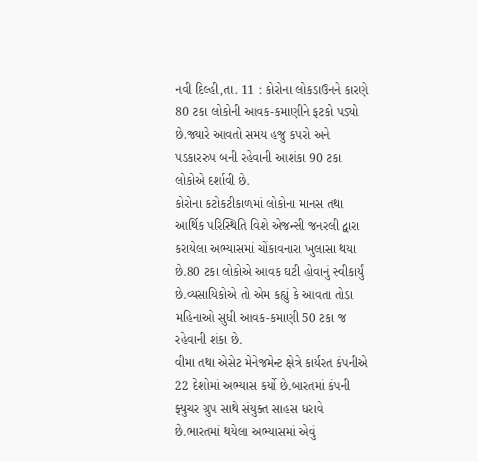નવી દિલ્હી,તા. 11 : કોરોના લોકડાઉનને કારણે 80 ટકા લોકોની આવક-કમાણીને ફટકો પડ્યો છે.જ્યારે આવતો સમય હજુ કપરો અને પડકારરુપ બની રહેવાની આશંકા 90 ટકા લોકોએ દર્શાવી છે.
કોરોના કટોકટીકાળમાં લોકોના માનસ તથા આર્થિક પરિસ્થિતિ વિશે એજન્સી જનરલી દ્વારા કરાયેલા અભ્યાસમાં ચોંકાવનારા ખુલાસા થયા છે.80 ટકા લોકોએ આવક ઘટી હોવાનું સ્વીકાર્યું છે.વ્યસાયિકોએ તો એમ કહ્યું કે આવતા તોડા મહિનાઓ સુધી આવક-કમાણી 50 ટકા જ રહેવાની શંકા છે.
વીમા તથા એસેટ મેનેજમેન્ટ ક્ષેત્રે કાર્યરત કંપનીએ 22 દેશોમાં અભ્યાસ કર્યો છે.બારતમાં કંપની ફ્યુચર ગ્રુપ સાથે સંયુક્ત સાહસ ધરાવે છે.ભારતમાં થયેલા અભ્યાસમાં એવું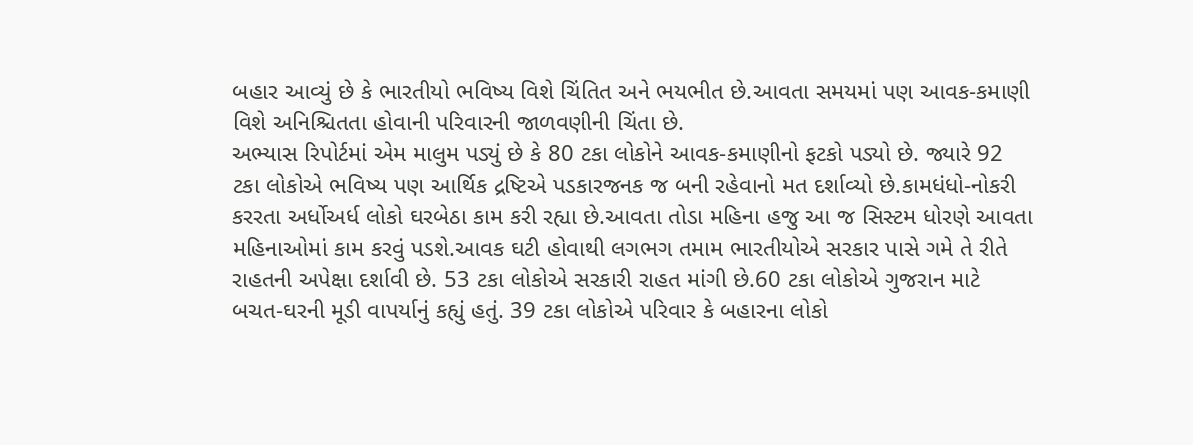બહાર આવ્યું છે કે ભારતીયો ભવિષ્ય વિશે ચિંતિત અને ભયભીત છે.આવતા સમયમાં પણ આવક-કમાણી વિશે અનિશ્ચિતતા હોવાની પરિવારની જાળવણીની ચિંતા છે.
અભ્યાસ રિપોર્ટમાં એમ માલુમ પડ્યું છે કે 80 ટકા લોકોને આવક-કમાણીનો ફટકો પડ્યો છે. જ્યારે 92 ટકા લોકોએ ભવિષ્ય પણ આર્થિક દ્રષ્ટિએ પડકારજનક જ બની રહેવાનો મત દર્શાવ્યો છે.કામધંધો-નોકરી કરરતા અર્ધોઅર્ધ લોકો ઘરબેઠા કામ કરી રહ્યા છે.આવતા તોડા મહિના હજુ આ જ સિસ્ટમ ધોરણે આવતા મહિનાઓમાં કામ કરવું પડશે.આવક ઘટી હોવાથી લગભગ તમામ ભારતીયોએ સરકાર પાસે ગમે તે રીતે રાહતની અપેક્ષા દર્શાવી છે. 53 ટકા લોકોએ સરકારી રાહત માંગી છે.60 ટકા લોકોએ ગુજરાન માટે બચત-ઘરની મૂડી વાપર્યાનું કહ્યું હતું. 39 ટકા લોકોએ પરિવાર કે બહારના લોકો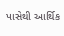પાસેથી આર્થિક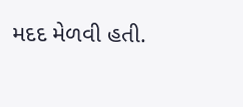મદદ મેળવી હતી.